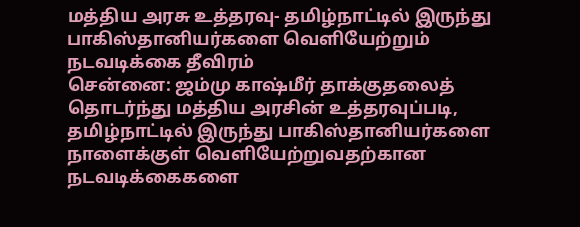மத்திய அரசு உத்தரவு- தமிழ்நாட்டில் இருந்து பாகிஸ்தானியர்களை வெளியேற்றும் நடவடிக்கை தீவிரம்
சென்னை: ஜம்மு காஷ்மீர் தாக்குதலைத் தொடர்ந்து மத்திய அரசின் உத்தரவுப்படி, தமிழ்நாட்டில் இருந்து பாகிஸ்தானியர்களை நாளைக்குள் வெளியேற்றுவதற்கான நடவடிக்கைகளை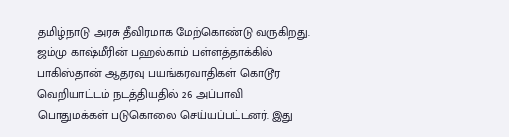தமிழ்நாடு அரசு தீவிரமாக மேற்கொண்டு வருகிறது.
ஜம்மு காஷ்மீரின் பஹல்காம் பள்ளத்தாக்கில் பாகிஸ்தான் ஆதரவு பயங்கரவாதிகள் கொடூர வெறியாட்டம் நடத்தியதில் 26 அப்பாவி பொதுமக்கள் படுகொலை செய்யப்பட்டனர். இது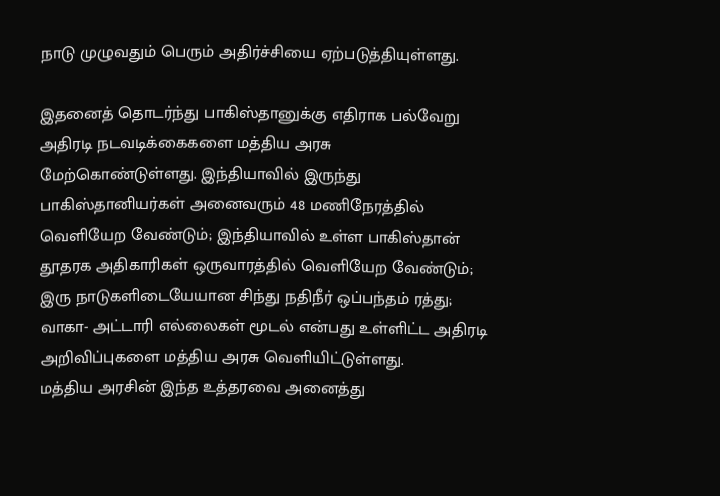நாடு முழுவதும் பெரும் அதிர்ச்சியை ஏற்படுத்தியுள்ளது.

இதனைத் தொடர்ந்து பாகிஸ்தானுக்கு எதிராக பல்வேறு அதிரடி நடவடிக்கைகளை மத்திய அரசு மேற்கொண்டுள்ளது. இந்தியாவில் இருந்து பாகிஸ்தானியர்கள் அனைவரும் 48 மணிநேரத்தில் வெளியேற வேண்டும்; இந்தியாவில் உள்ள பாகிஸ்தான் தூதரக அதிகாரிகள் ஒருவாரத்தில் வெளியேற வேண்டும்; இரு நாடுகளிடையேயான சிந்து நதிநீர் ஒப்பந்தம் ரத்து; வாகா- அட்டாரி எல்லைகள் மூடல் என்பது உள்ளிட்ட அதிரடி அறிவிப்புகளை மத்திய அரசு வெளியிட்டுள்ளது.
மத்திய அரசின் இந்த உத்தரவை அனைத்து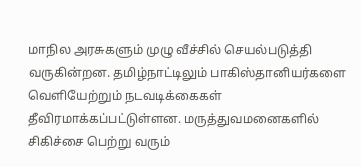மாநில அரசுகளும் முழு வீச்சில் செயல்படுத்தி வருகின்றன. தமிழ்நாட்டிலும் பாகிஸ்தானியர்களை வெளியேற்றும் நடவடிக்கைகள் தீவிரமாக்கப்பட்டுள்ளன. மருத்துவமனைகளில் சிகிச்சை பெற்று வரும்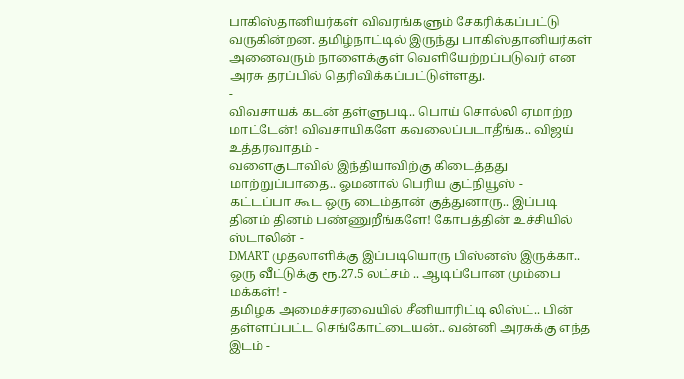பாகிஸ்தானியர்கள் விவரங்களும் சேகரிக்கப்பட்டு வருகின்றன. தமிழ்நாட்டில் இருந்து பாகிஸ்தானியர்கள் அனைவரும் நாளைக்குள் வெளியேற்றப்படுவர் என அரசு தரப்பில் தெரிவிக்கப்பட்டுள்ளது.
-
விவசாயக் கடன் தள்ளுபடி.. பொய் சொல்லி ஏமாற்ற மாட்டேன்! விவசாயிகளே கவலைப்படாதீங்க.. விஜய் உத்தரவாதம் -
வளைகுடாவில் இந்தியாவிற்கு கிடைத்தது மாற்றுப்பாதை.. ஓமனால் பெரிய குட்நியூஸ் -
கட்டப்பா கூட ஒரு டைம்தான் குத்துனாரு.. இப்படி தினம் தினம் பண்ணுறீங்களே! கோபத்தின் உச்சியில் ஸ்டாலின் -
DMART முதலாளிக்கு இப்படியொரு பிஸ்னஸ் இருக்கா.. ஒரு வீட்டுக்கு ரூ.27.5 லட்சம் .. ஆடிப்போன மும்பை மக்கள்! -
தமிழக அமைச்சரவையில் சீனியாரிட்டி லிஸ்ட்.. பின் தள்ளப்பட்ட செங்கோட்டையன்.. வன்னி அரசுக்கு எந்த இடம் -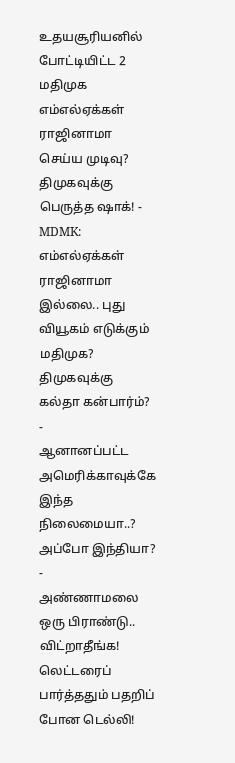உதயசூரியனில் போட்டியிட்ட 2 மதிமுக எம்எல்ஏக்கள் ராஜினாமா செய்ய முடிவு? திமுகவுக்கு பெருத்த ஷாக்! -
MDMK: எம்எல்ஏக்கள் ராஜினாமா இல்லை.. புது வியூகம் எடுக்கும் மதிமுக? திமுகவுக்கு கல்தா கன்பார்ம்? -
ஆனானப்பட்ட அமெரிக்காவுக்கே இந்த நிலைமையா..? அப்போ இந்தியா? -
அண்ணாமலை ஒரு பிராண்டு.. விட்றாதீங்க! லெட்டரைப் பார்த்ததும் பதறிப் போன டெல்லி!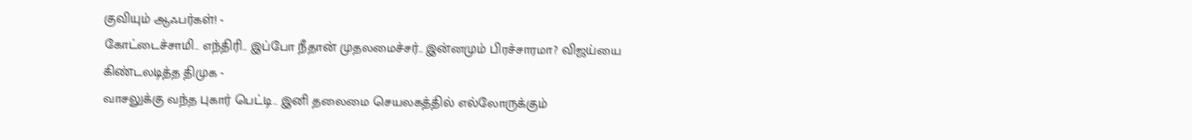குவியும் ஆஃபர்கள்! -
கோட்டைச்சாமி.. எந்திரி.. இப்போ நீதான் முதலமைச்சர்.. இன்னமும் பிரச்சாரமா? விஜய்யை கிண்டலடித்த திமுக -
வாசலுக்கு வந்த புகார் பெட்டி.. இனி தலைமை செயலகத்தில் எல்லோருக்கும்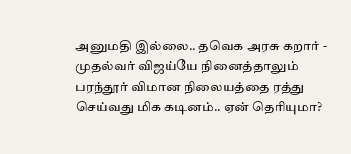அனுமதி இல்லை.. தவெக அரசு கறார் -
முதல்வர் விஜய்யே நினைத்தாலும் பரந்தூர் விமான நிலையத்தை ரத்து செய்வது மிக கடினம்.. ஏன் தெரியுமா?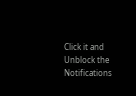Click it and Unblock the Notifications